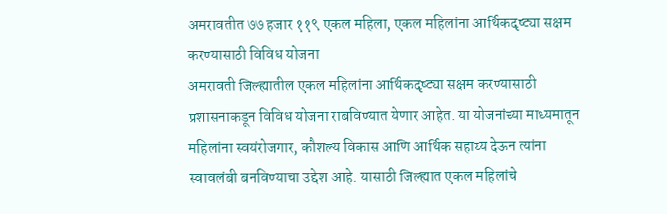अमरावतीत ७७ हजार ११९ एकल महिला, एकल महिलांना आर्थिकदृष्ट्या सक्षम करण्यासाठी विविध योजना
अमरावती जिल्ह्यातील एकल महिलांना आर्थिकदृष्ट्या सक्षम करण्यासाठी प्रशासनाकडून विविध योजना राबविण्यात येणार आहेत. या योजनांच्या माध्यमातून महिलांना स्वयंरोजगार, कौशल्य विकास आणि आर्थिक सहाय्य देऊन त्यांना स्वावलंबी बनविण्याचा उद्देश आहे. यासाठी जिल्ह्यात एकल महिलांचे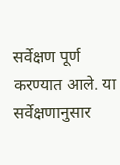सर्वेक्षण पूर्ण करण्यात आले. या सर्वेक्षणानुसार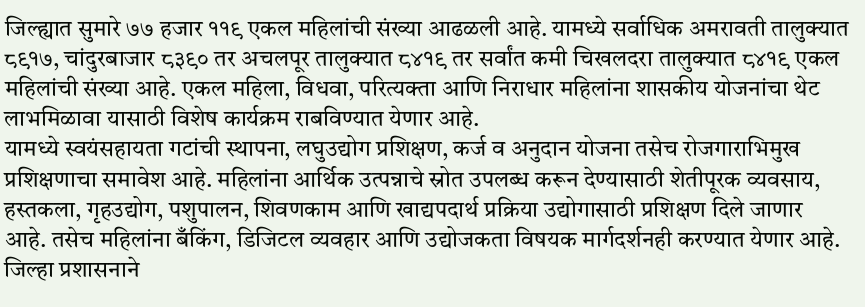जिल्ह्यात सुमारे ७७ हजार ११९ एकल महिलांची संख्या आढळली आहे. यामध्ये सर्वाधिक अमरावती तालुक्यात ८९१७, चांदुरबाजार ८३९० तर अचलपूर तालुक्यात ८४१९ तर सर्वांत कमी चिखलदरा तालुक्यात ८४१९ एकल महिलांची संख्या आहे. एकल महिला, विधवा, परित्यक्ता आणि निराधार महिलांना शासकीय योजनांचा थेट लाभमिळावा यासाठी विशेष कार्यक्रम राबविण्यात येणार आहे.
यामध्ये स्वयंसहायता गटांची स्थापना, लघुउद्योग प्रशिक्षण, कर्ज व अनुदान योजना तसेच रोजगाराभिमुख प्रशिक्षणाचा समावेश आहे. महिलांना आर्थिक उत्पन्नाचे स्रोत उपलब्ध करून देण्यासाठी शेतीपूरक व्यवसाय, हस्तकला, गृहउद्योग, पशुपालन, शिवणकाम आणि खाद्यपदार्थ प्रक्रिया उद्योगासाठी प्रशिक्षण दिले जाणार आहे. तसेच महिलांना बँकिंग, डिजिटल व्यवहार आणि उद्योजकता विषयक मार्गदर्शनही करण्यात येणार आहे. जिल्हा प्रशासनाने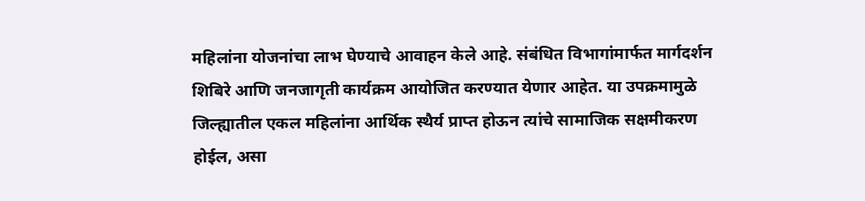महिलांना योजनांचा लाभ घेण्याचे आवाहन केले आहे. संबंधित विभागांमार्फत मार्गदर्शन शिबिरे आणि जनजागृती कार्यक्रम आयोजित करण्यात येणार आहेत. या उपक्रमामुळे जिल्ह्यातील एकल महिलांना आर्थिक स्थैर्य प्राप्त होऊन त्यांचे सामाजिक सक्षमीकरण होईल, असा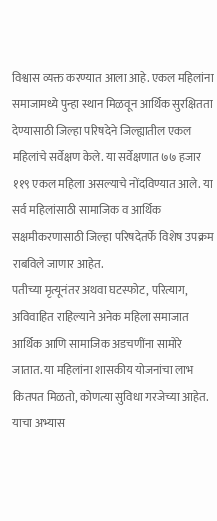विश्वास व्यक्त करण्यात आला आहे. एकल महिलांना समाजामध्ये पुन्हा स्थान मिळवून आर्थिक सुरक्षितता देण्यासाठी जिल्हा परिषदेने जिल्ह्यातील एकल महिलांचे सर्वेक्षण केले. या सर्वेक्षणात ७७ हजार ११९ एकल महिला असल्याचे नोंदविण्यात आले. या सर्व महिलांसाठी सामाजिक व आर्थिक सक्षमीकरणासाठी जिल्हा परिषदेतर्फे विशेष उपक्रम राबविले जाणार आहेत.
पतीच्या मृत्यूनंतर अथवा घटस्फोट, परित्याग, अविवाहित राहिल्याने अनेक महिला समाजात आर्थिक आणि सामाजिक अडचणींना सामोरे जातात. या महिलांना शासकीय योजनांचा लाभ कितपत मिळतो, कोणत्या सुविधा गरजेच्या आहेत. याचा अभ्यास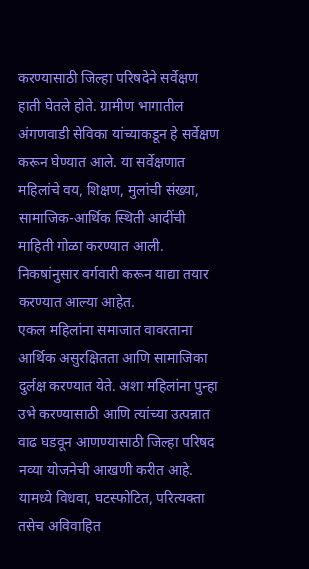करण्यासाठी जिल्हा परिषदेने सर्वेक्षण हाती घेतले होते. ग्रामीण भागातील अंगणवाडी सेविका यांच्याकडून हे सर्वेक्षण करून घेण्यात आले. या सर्वेक्षणात महिलांचे वय, शिक्षण, मुलांची संख्या, सामाजिक-आर्थिक स्थिती आदींची माहिती गोळा करण्यात आली. निकषांनुसार वर्गवारी करून याद्या तयार करण्यात आल्या आहेत.
एकल महिलांना समाजात वावरताना आर्थिक असुरक्षितता आणि सामाजिका दुर्लक्ष करण्यात येते. अशा महिलांना पुन्हा उभे करण्यासाठी आणि त्यांच्या उत्पन्नात वाढ घडवून आणण्यासाठी जिल्हा परिषद नव्या योजनेची आखणी करीत आहे. यामध्ये विधवा, घटस्फोटित, परित्यक्ता तसेच अविवाहित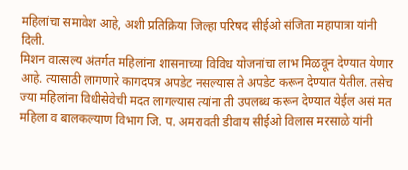महिलांचा समावेश आहे, अशी प्रतिक्रिया जिल्हा परिषद सीईओ संजिता महापात्रा यांनी दिली.
मिशन वात्सल्य अंतर्गत महिलांना शासनाच्या विविध योजनांचा लाभ मिळवून देण्यात येणार आहे. त्यासाठी लागणारे कागदपत्र अपडेट नसल्यास ते अपडेट करून देण्यात येतील. तसेच ज्या महिलांना विधीसेवेची मदत लागल्यास त्यांना ती उपलब्ध करून देण्यात येईल असं मत महिला व बालकल्याण विभाग जि. प. अमरावती डीवाय सीईओ विलास मरसाळे यांनी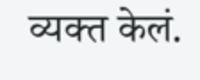व्यक्त केलं.